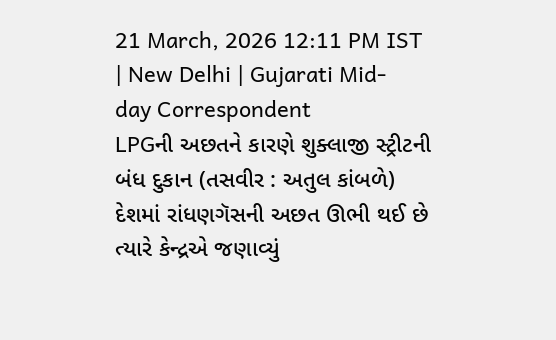21 March, 2026 12:11 PM IST | New Delhi | Gujarati Mid-day Correspondent
LPGની અછતને કારણે શુક્લાજી સ્ટ્રીટની બંધ દુકાન (તસવીર : અતુલ કાંબળે)
દેશમાં રાંધણગૅસની અછત ઊભી થઈ છે ત્યારે કેન્દ્રએ જણાવ્યું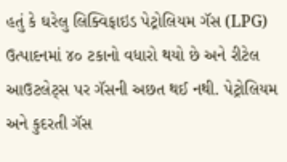હતું કે ઘરેલુ લિક્વિફાઇડ પેટ્રોલિયમ ગૅસ (LPG) ઉત્પાદનમાં ૪૦ ટકાનો વધારો થયો છે અને રીટેલ આઉટલેટ્સ પર ગૅસની અછત થઈ નથી. પેટ્રોલિયમ અને કુદરતી ગૅસ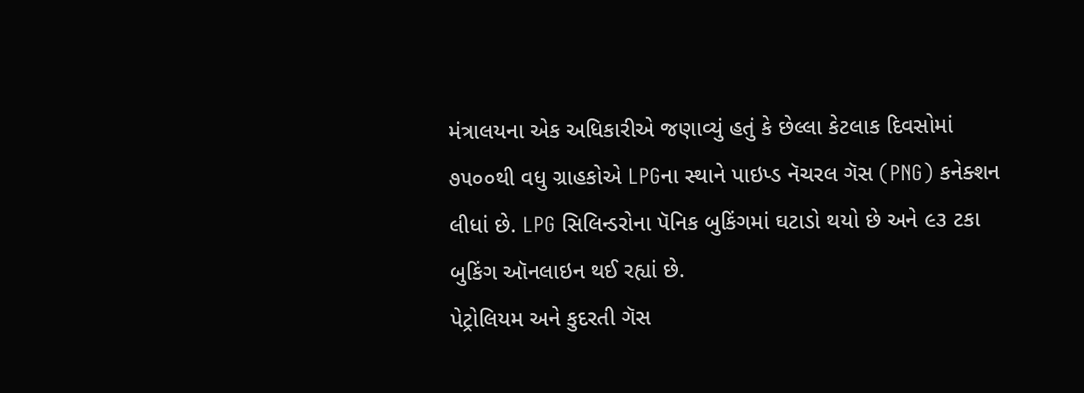મંત્રાલયના એક અધિકારીએ જણાવ્યું હતું કે છેલ્લા કેટલાક દિવસોમાં ૭૫૦૦થી વધુ ગ્રાહકોએ LPGના સ્થાને પાઇપ્ડ નૅચરલ ગૅસ (PNG) કનેક્શન લીધાં છે. LPG સિલિન્ડરોના પૅનિક બુકિંગમાં ઘટાડો થયો છે અને ૯૩ ટકા બુકિંગ ઑનલાઇન થઈ રહ્યાં છે.
પેટ્રોલિયમ અને કુદરતી ગૅસ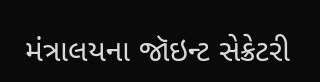મંત્રાલયના જૉઇન્ટ સેક્રેટરી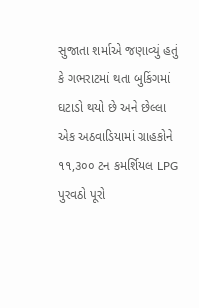સુજાતા શર્માએ જણાવ્યું હતું કે ગભરાટમાં થતા બુકિંગમાં ઘટાડો થયો છે અને છેલ્લા એક અઠવાડિયામાં ગ્રાહકોને ૧૧,૩૦૦ ટન કમર્શિયલ LPG પુરવઠો પૂરો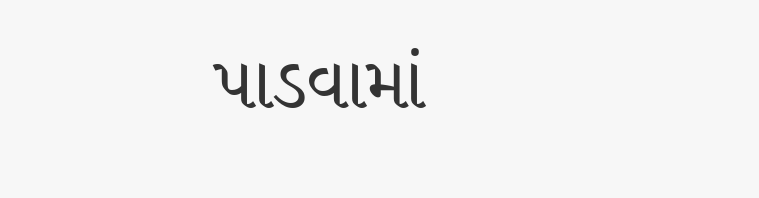પાડવામાં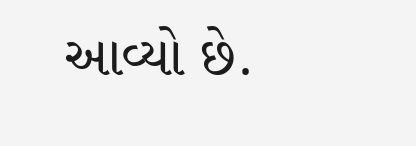આવ્યો છે.